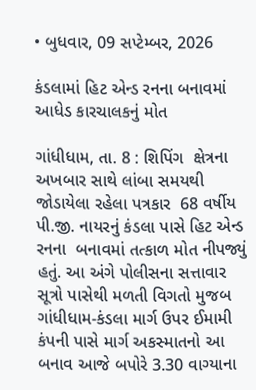• બુધવાર, 09 સપ્ટેમ્બર, 2026

કંડલામાં હિટ એન્ડ રનના બનાવમાં આધેડ કારચાલકનું મોત

ગાંધીધામ, તા. 8 : શિપિંગ  ક્ષેત્રના અખબાર સાથે લાંબા સમયથી જોડાયેલા રહેલા પત્રકાર  68 વર્ષીય પી.જી. નાયરનું કંડલા પાસે હિટ એન્ડ રનના  બનાવમાં તત્કાળ મોત નીપજ્યું હતું. આ અંગે પોલીસના સત્તાવાર સૂત્રો પાસેથી મળતી વિગતો મુજબ ગાંધીધામ-કંડલા માર્ગ ઉપર ઈમામી કંપની પાસે માર્ગ અકસ્માતનો આ બનાવ આજે બપોરે 3.30 વાગ્યાના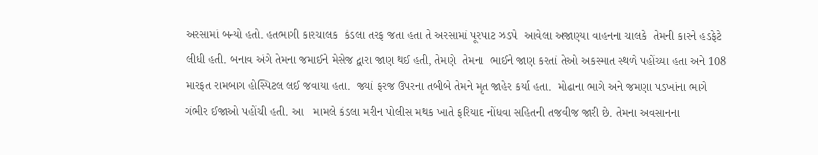અરસામાં બન્યો હતો. હતભાગી કારચાલક  કંડલા તરફ જતા હતા તે અરસામાં પૂરપાટ ઝડપે  આવેલા અજાણ્યા વાહનના ચાલકે  તેમની કારને હડફેટે લીધી હતી. બનાવ અંગે તેમના જમાઈને મેસેજ દ્વારા જાણ થઈ હતી, તેમણે  તેમના  ભાઈને જાણ કરતાં તેઓ અકસ્માત સ્થળે પહોંચ્યા હતા અને 108 મારફત રામબાગ હોસ્પિટલ લઈ જવાયા હતા.  જ્યાં ફરજ ઉપરના તબીબે તેમને મૃત જાહેર કર્યા હતા.  મોઢાના ભાગે અને જમણા પડખાંના ભાગે ગંભીર ઈજાઓ પહોંચી હતી. આ   મામલે કંડલા મરીન પોલીસ મથક ખાતે ફરિયાદ નોંધવા સહિતની તજવીજ જારી છે. તેમના અવસાનના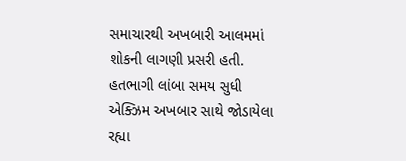સમાચારથી અખબારી આલમમાં શોકની લાગણી પ્રસરી હતી. હતભાગી લાંબા સમય સુધી એક્ઝિમ અખબાર સાથે જોડાયેલા રહ્યા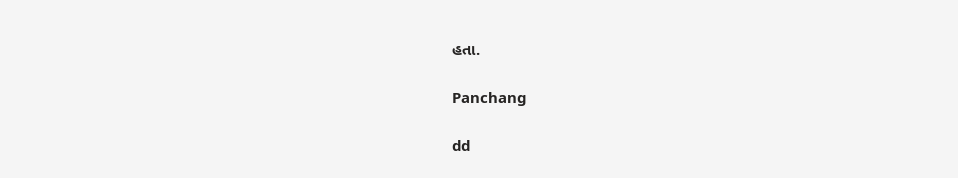હતા.

Panchang

dd